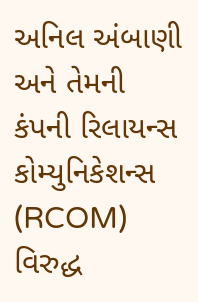અનિલ અંબાણી અને તેમની કંપની રિલાયન્સ કોમ્યુનિકેશન્સ (RCOM) વિરુદ્ધ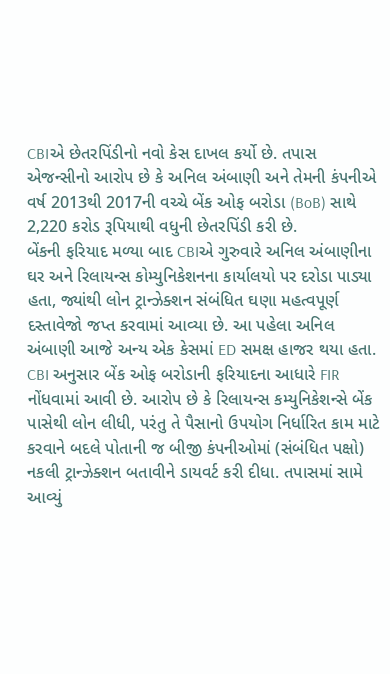CBIએ છેતરપિંડીનો નવો કેસ દાખલ કર્યો છે. તપાસ એજન્સીનો આરોપ છે કે અનિલ અંબાણી અને તેમની કંપનીએ વર્ષ 2013થી 2017ની વચ્ચે બેંક ઓફ બરોડા (BoB) સાથે 2,220 કરોડ રૂપિયાથી વધુની છેતરપિંડી કરી છે.
બેંકની ફરિયાદ મળ્યા બાદ CBIએ ગુરુવારે અનિલ અંબાણીના ઘર અને રિલાયન્સ કોમ્યુનિકેશનના કાર્યાલયો પર દરોડા પાડ્યા હતા, જ્યાંથી લોન ટ્રાન્ઝેક્શન સંબંધિત ઘણા મહત્વપૂર્ણ દસ્તાવેજો જપ્ત કરવામાં આવ્યા છે. આ પહેલા અનિલ અંબાણી આજે અન્ય એક કેસમાં ED સમક્ષ હાજર થયા હતા.
CBI અનુસાર બેંક ઓફ બરોડાની ફરિયાદના આધારે FIR નોંધવામાં આવી છે. આરોપ છે કે રિલાયન્સ કમ્યુનિકેશન્સે બેંક પાસેથી લોન લીધી, પરંતુ તે પૈસાનો ઉપયોગ નિર્ધારિત કામ માટે કરવાને બદલે પોતાની જ બીજી કંપનીઓમાં (સંબંધિત પક્ષો) નકલી ટ્રાન્ઝેક્શન બતાવીને ડાયવર્ટ કરી દીધા. તપાસમાં સામે આવ્યું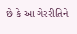છે કે આ ગેરરીતિને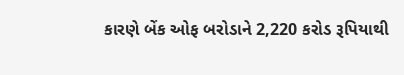કારણે બેંક ઓફ બરોડાને 2,220 કરોડ રૂપિયાથી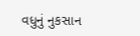વધુનું નુકસાન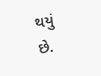થયું છે.